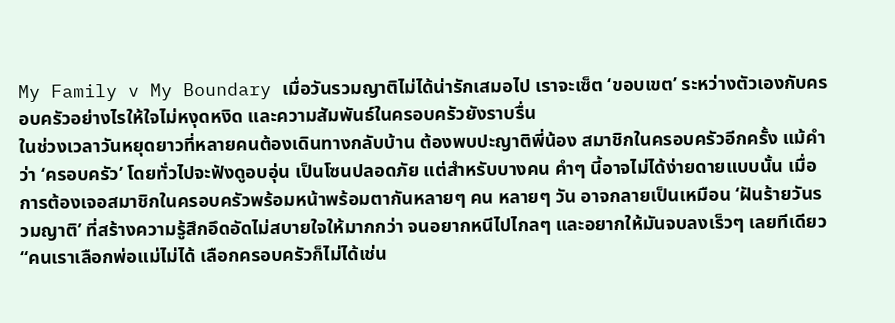My Family v My Boundary เมื่อวันรวมญาติไม่ได้น่ารักเสมอไป เราจะเซ็ต ‘ขอบเขต’ ระหว่างตัวเองกับครอบครัวอย่างไรให้ใจไม่หงุดหงิด และความสัมพันธ์ในครอบครัวยังราบรื่น
ในช่วงเวลาวันหยุดยาวที่หลายคนต้องเดินทางกลับบ้าน ต้องพบปะญาติพี่น้อง สมาชิกในครอบครัวอีกครั้ง แม้คำว่า ‘ครอบครัว’ โดยทั่วไปจะฟังดูอบอุ่น เป็นโซนปลอดภัย แต่สำหรับบางคน คำๆ นี้อาจไม่ได้ง่ายดายแบบนั้น เมื่อการต้องเจอสมาชิกในครอบครัวพร้อมหน้าพร้อมตากันหลายๆ คน หลายๆ วัน อาจกลายเป็นเหมือน ‘ฝันร้ายวันรวมญาติ’ ที่สร้างความรู้สึกอึดอัดไม่สบายใจให้มากกว่า จนอยากหนีไปไกลๆ และอยากให้มันจบลงเร็วๆ เลยทีเดียว
“คนเราเลือกพ่อแม่ไม่ได้ เลือกครอบครัวก็ไม่ได้เช่น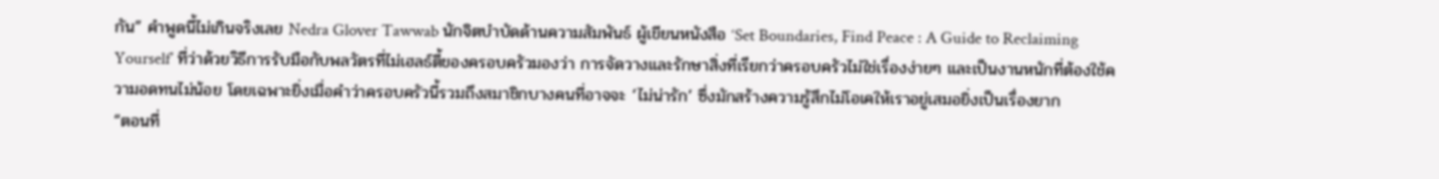กัน” คำพูดนี้ไม่เกินจริงเลย Nedra Glover Tawwab นักจิตบำบัดด้านความสัมพันธ์ ผู้เขียนหนังสือ ‘Set Boundaries, Find Peace : A Guide to Reclaiming Yourself’ ที่ว่าด้วยวิธีการรับมือกับพลวัตรที่ไม่เฮลธ์ตี้ของครอบครัวมองว่า การจัดวางและรักษาสิ่งที่เรียกว่าครอบครัวไม่ใช่เรื่องง่ายๆ และเป็นงานหนักที่ต้องใช้ความอดทนไม่น้อย โดยเฉพาะยิ่งเมื่อคำว่าครอบครัวนี้รวมถึงสมาชิกบางคนที่อาจจะ ‘ไม่น่ารัก’ ซึ่งมักสร้างความรู้สึกไม่โอเคให้เราอยู่เสมอยิ่งเป็นเรื่องยาก
“ตอนที่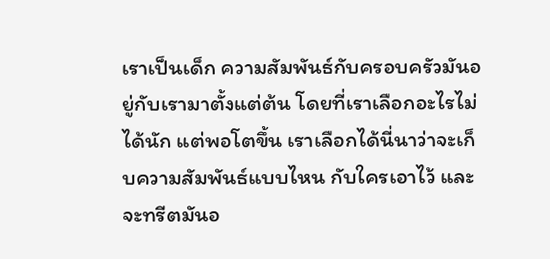เราเป็นเด็ก ความสัมพันธ์กับครอบครัวมันอยู่กับเรามาตั้งแต่ต้น โดยที่เราเลือกอะไรไม่ได้นัก แต่พอโตขึ้น เราเลือกได้นี่นาว่าจะเก็บความสัมพันธ์แบบไหน กับใครเอาไว้ และจะทรีตมันอ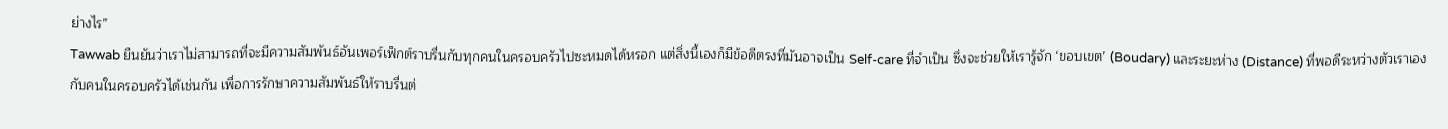ย่างไร”
Tawwab ยืนยันว่าเราไม่สามารถที่จะมีความสัมพันธ์อันเพอร์เฟ็กต์ราบรื่นกับทุกคนในครอบครัวไปซะหมดได้หรอก แต่สิ่งนี้เองก็มีข้อดีตรงที่มันอาจเป็น Self-care ที่จำเป็น ซึ่งจะช่วยให้เรารู้จัก ‘ขอบเขต’ (Boudary) และระยะห่าง (Distance) ที่พอดีระหว่างตัวเราเองกับคนในครอบครัวได้เช่นกัน เพื่อการรักษาความสัมพันธ์ให้ราบรื่นต่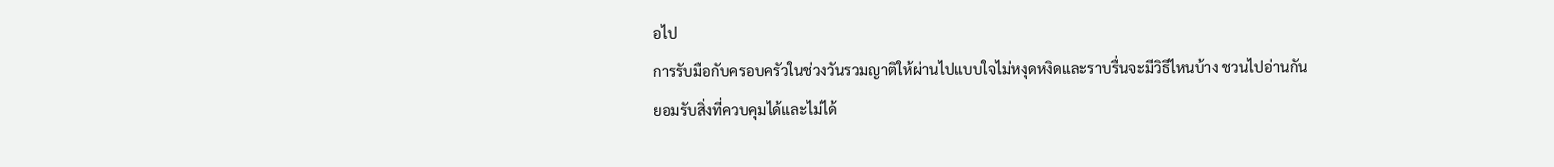อไป
การรับมือกับครอบครัวในช่วงวันรวมญาติให้ผ่านไปแบบใจไม่หงุดหงิดและราบรื่นจะมีวิธีไหนบ้าง ชวนไปอ่านกัน
ยอมรับสิ่งที่ควบคุมได้และไม่ได้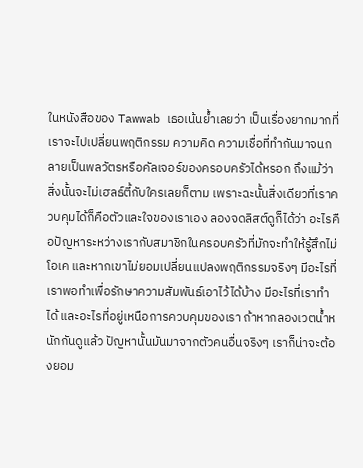ในหนังสือของ Tawwab เธอเน้นย้ำเลยว่า เป็นเรื่องยากมากที่เราจะไปเปลี่ยนพฤติกรรม ความคิด ความเชื่อที่ทำกันมาจนกลายเป็นพลวัตรหรือคัลเจอร์ของครอบครัวได้หรอก ถึงแม้ว่าสิ่งนั้นจะไม่เฮลธ์ตี้กับใครเลยก็ตาม เพราะฉะนั้นสิ่งเดียวที่เราควบคุมได้ก็คือตัวและใจของเราเอง ลองจดลิสต์ดูก็ได้ว่า อะไรคือปัญหาระหว่างเรากับสมาชิกในครอบครัวที่มักจะทำให้รู้สึกไม่โอเค และหากเขาไม่ยอมเปลี่ยนแปลงพฤติกรรมจริงๆ มีอะไรที่เราพอทำเพื่อรักษาความสัมพันธ์เอาไว้ได้บ้าง มีอะไรที่เราทำได้ และอะไรที่อยู่เหนือการควบคุมของเรา ถ้าหากลองเวตน้ำหนักกันดูแล้ว ปัญหานั้นมันมาจากตัวคนอื่นจริงๆ เราก็น่าจะต้องยอม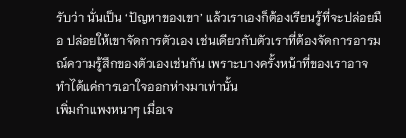รับว่า นั่นเป็น ‘ปัญหาของเขา’ แล้วเราเองก็ต้องเรียนรู้ที่จะปล่อยมือ ปล่อยให้เขาจัดการตัวเอง เช่นเดียวกับตัวเราที่ต้องจัดการอารมณ์ความรู้สึกของตัวเองเช่นกัน เพราะบางครั้งหน้าที่ของเราอาจทำได้แค่การเอาใจออกห่างมาเท่านั้น
เพิ่มกำแพงหนาๆ เมื่อเจ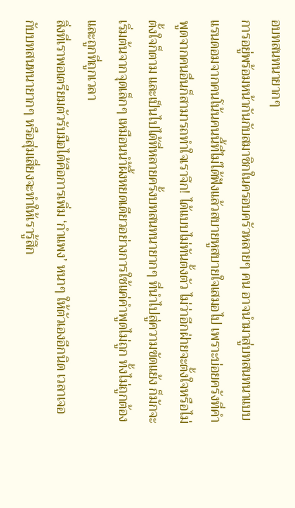อบทสนทนายากๆ
การอยู่พร้อมหน้ากันกับสมาชิกในครอบครัวหลายๆ คน อาจนำมาสู่บทสนทนาแบบแรนดอมจากคนโน้นคนนี้ที่ไม่ได้ฟังแล้วสบายหูสบายใจเสมอไป เพราะบ่อยครังที่คำพูดจากคนอื่นก็สามารถทำใจเราจึก! ได้แบบไม่ทันตั้งตัว ไม่ว่าอีกฝ่ายจะตั้งใจหรือไม่ตั้งใจก็ตาม และเป็นไปได้ที่หลายครั้งบทสนทนายากๆ ที่นำไปสู่ความขัดแย้ง ก็มักจะเริ่มต้นจากจุดเล็กๆ เหมือนนำ้ผึ้งหยดเดียวอย่างการใช้แค่คำพูดไม่ถูก ทั้งไม่ถูกต้องและถูกที่ถูกเวลา
สิ่งที่เราพอเตรียมตัวรับมือได้คือการเพิ่ม ‘กำแพง’ หนาๆ ให้ตัวเองอีกนิด เวลาเจอกับบทสนทนายากๆ หรือสุ่มเสี่ยงจะทำให้เรารู้สึก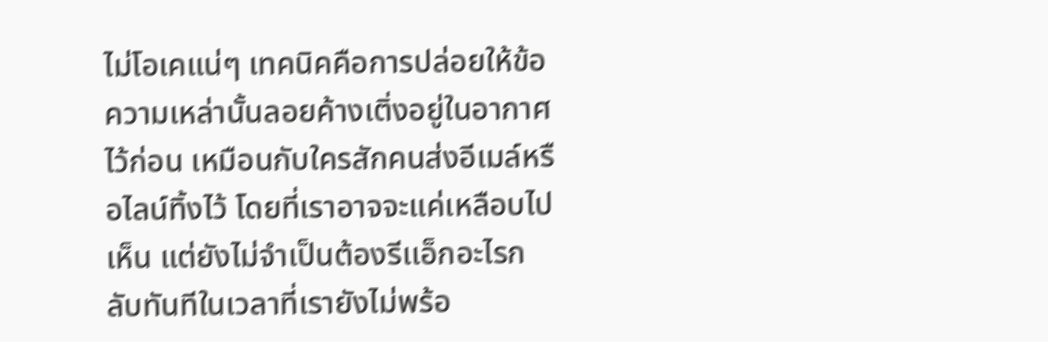ไม่โอเคแน่ๆ เทคนิคคือการปล่อยให้ข้อความเหล่านั้นลอยค้างเติ่งอยู่ในอากาศไว้ก่อน เหมือนกับใครสักคนส่งอีเมล์หรือไลน์ทิ้งไว้ โดยที่เราอาจจะแค่เหลือบไปเห็น แต่ยังไม่จำเป็นต้องรีเเอ็กอะไรกลับทันทีในเวลาที่เรายังไม่พร้อ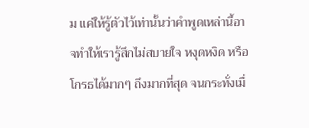ม แค่ให้รู้ตัวไว้เท่านั้นว่าคำพูดเหล่านี้อาจทำให้เรารู้สึกไม่สบายใจ หงุดหงิด หรือโกรธได้มากๆ ถึงมากที่สุด จนกระทั่งเมื่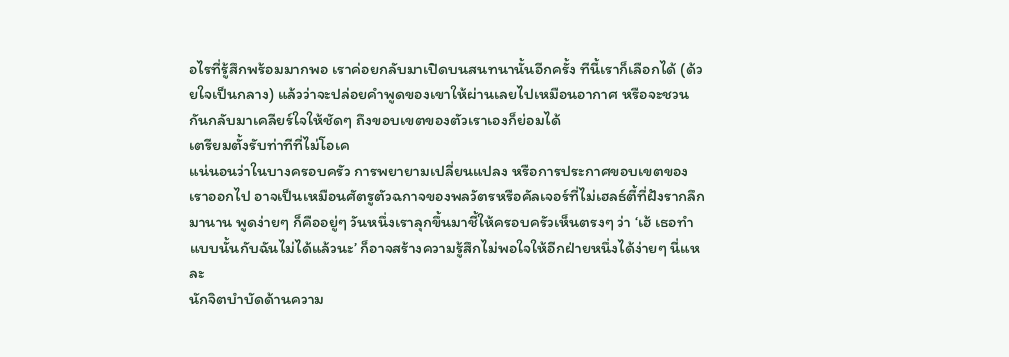อไรที่รู้สึกพร้อมมากพอ เราค่อยกลับมาเปิดบนสนทนานั้นอีกครั้ง ทีนี้เราก็เลือกได้ (ด้วยใจเป็นกลาง) แล้วว่าจะปล่อยคำพูดของเขาให้ผ่านเลยไปเหมือนอากาศ หรือจะชวนกันกลับมาเคลียร์ใจให้ชัดๆ ถึงขอบเขตของตัวเราเองก็ย่อมได้
เตรียมตั้งรับท่าทีที่ไม่โอเค
แน่นอนว่าในบางครอบครัว การพยายามเปลี่ยนแปลง หรือการประกาศขอบเขตของเราออกไป อาจเป็นเหมือนศัตรูตัวฉกาจของพลวัตรหรือคัลเจอร์ที่ไม่เฮลธ์ตี้ที่ฝังรากลึกมานาน พูดง่ายๆ ก็คืออยู่ๆ วันหนึ่งเราลุกขึ้นมาชี้ให้ครอบครัวเห็นตรงๆ ว่า ‘เฮ้ เธอทำแบบนั้นกับฉันไม่ได้แล้วนะ’ ก็อาจสร้างความรู้สึกไม่พอใจให้อีกฝ่ายหนึ่งได้ง่ายๆ นี่แหละ
นักจิตบำบัดด้านความ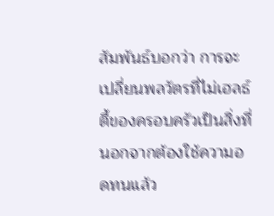สัมพันธ์บอกว่า การจะเปลี่ยนพลวัตรที่ไม่เฮลธ์ตี้ของครอบครัวเป็นสิ่งที่นอกจากต้องใช้ความอดทนแล้ว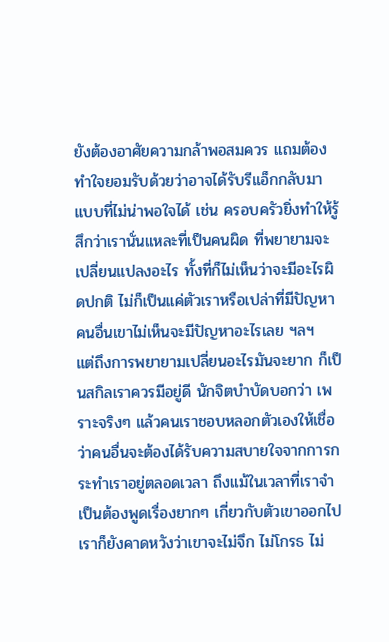ยังต้องอาศัยความกล้าพอสมควร แถมต้องทำใจยอมรับด้วยว่าอาจได้รับรีเเอ็กกลับมาแบบที่ไม่น่าพอใจได้ เช่น ครอบครัวยิ่งทำให้รู้สึกว่าเรานั่นแหละที่เป็นคนผิด ที่พยายามจะเปลี่ยนแปลงอะไร ทั้งที่ก็ไม่เห็นว่าจะมีอะไรผิดปกติ ไม่ก็เป็นแค่ตัวเราหรือเปล่าที่มีปัญหา คนอื่นเขาไม่เห็นจะมีปัญหาอะไรเลย ฯลฯ
แต่ถึงการพยายามเปลี่ยนอะไรมันจะยาก ก็เป็นสกิลเราควรมีอยู่ดี นักจิตบำบัดบอกว่า เพราะจริงๆ แล้วคนเราชอบหลอกตัวเองให้เชื่อว่าคนอื่นจะต้องได้รับความสบายใจจากการกระทำเราอยู่ตลอดเวลา ถึงแม้ในเวลาที่เราจำเป็นต้องพูดเรื่องยากๆ เกี่ยวกับตัวเขาออกไป เราก็ยังคาดหวังว่าเขาจะไม่จึก ไม่โกรธ ไม่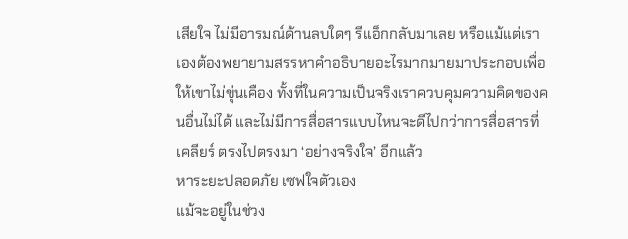เสียใจ ไม่มีอารมณ์ด้านลบใดๆ รีเเอ็กกลับมาเลย หรือแม้แต่เราเองต้องพยายามสรรหาคำอธิบายอะไรมากมายมาประกอบเพื่อให้เขาไม่ขุ่นเคือง ทั้งที่ในความเป็นจริงเราควบคุมความคิดของคนอื่นไม่ได้ และไม่มีการสื่อสารแบบไหนจะดีไปกว่าการสื่อสารที่เคลียร์ ตรงไปตรงมา ‘อย่างจริงใจ’ อีกแล้ว
หาระยะปลอดภัย เซฟใจตัวเอง
แม้จะอยู่ในช่วง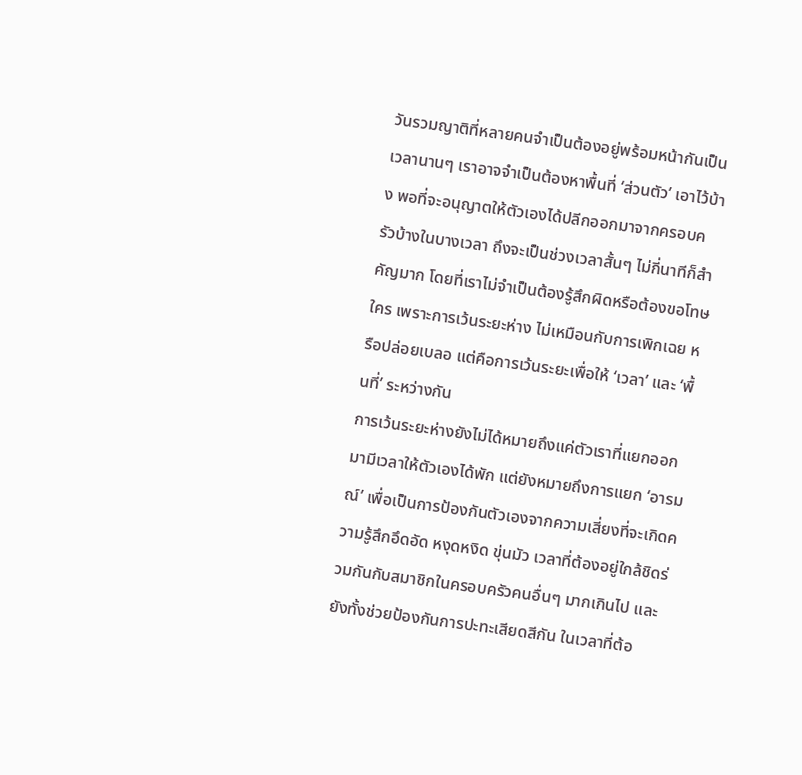วันรวมญาติที่หลายคนจำเป็นต้องอยู่พร้อมหน้ากันเป็นเวลานานๆ เราอาจจำเป็นต้องหาพื้นที่ ‘ส่วนตัว’ เอาไว้บ้าง พอที่จะอนุญาตให้ตัวเองได้ปลีกออกมาจากครอบครัวบ้างในบางเวลา ถึงจะเป็นช่วงเวลาสั้นๆ ไม่กี่นาทีก็สำคัญมาก โดยที่เราไม่จำเป็นต้องรู้สึกผิดหรือต้องขอโทษใคร เพราะการเว้นระยะห่าง ไม่เหมือนกับการเพิกเฉย หรือปล่อยเบลอ แต่คือการเว้นระยะเพื่อให้ ‘เวลา’ และ ‘พื้นที่’ ระหว่างกัน
การเว้นระยะห่างยังไม่ได้หมายถึงแค่ตัวเราที่แยกออกมามีเวลาให้ตัวเองได้พัก แต่ยังหมายถึงการแยก ‘อารมณ์’ เพื่อเป็นการป้องกันตัวเองจากความเสี่ยงที่จะเกิดความรู้สึกอึดอัด หงุดหงิด ขุ่นมัว เวลาที่ต้องอยู่ใกล้ชิดร่วมกันกับสมาชิกในครอบครัวคนอื่นๆ มากเกินไป และยังทั้งช่วยป้องกันการปะทะเสียดสีกัน ในเวลาที่ต้อ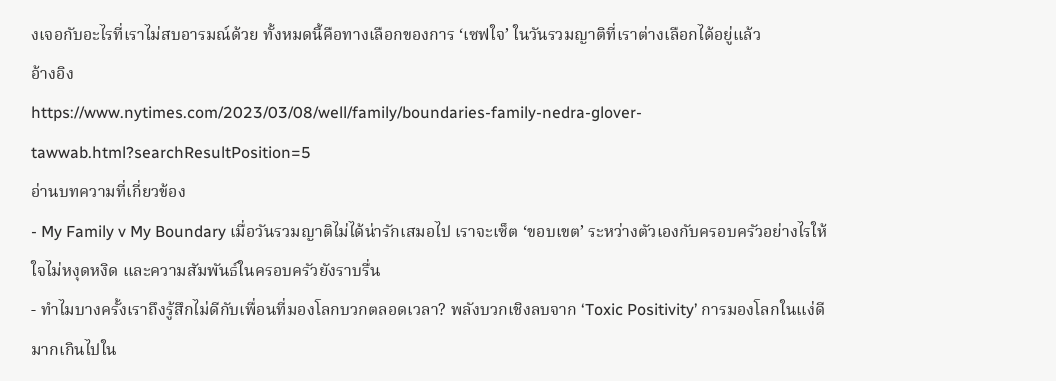งเจอกับอะไรที่เราไม่สบอารมณ์ด้วย ทั้งหมดนี้คือทางเลือกของการ ‘เซฟใจ’ ในวันรวมญาติที่เราต่างเลือกได้อยู่แล้ว
อ้างอิง
https://www.nytimes.com/2023/03/08/well/family/boundaries-family-nedra-glover-tawwab.html?searchResultPosition=5
อ่านบทความที่เกี่ยวข้อง
- My Family v My Boundary เมื่อวันรวมญาติไม่ได้น่ารักเสมอไป เราจะเซ็ต ‘ขอบเขต’ ระหว่างตัวเองกับครอบครัวอย่างไรให้ใจไม่หงุดหงิด และความสัมพันธ์ในครอบครัวยังราบรื่น
- ทำไมบางครั้งเราถึงรู้สึกไม่ดีกับเพื่อนที่มองโลกบวกตลอดเวลา? พลังบวกเชิงลบจาก ‘Toxic Positivity’ การมองโลกในแง่ดีมากเกินไปใน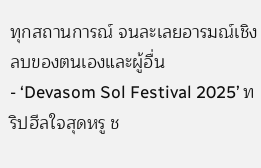ทุกสถานการณ์ จนละเลยอารมณ์เชิงลบของตนเองและผู้อื่น
- ‘Devasom Sol Festival 2025’ ทริปฮีลใจสุดหรู ช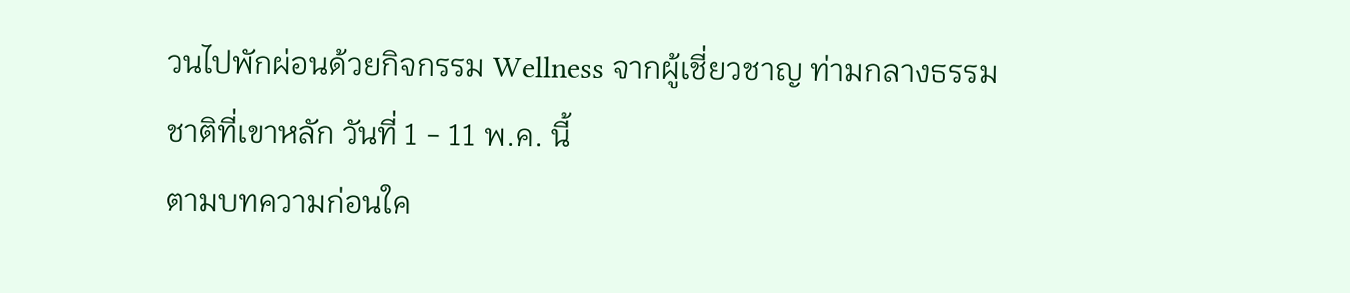วนไปพักผ่อนด้วยกิจกรรม Wellness จากผู้เชี่ยวชาญ ท่ามกลางธรรมชาติที่เขาหลัก วันที่ 1 - 11 พ.ค. นี้
ตามบทความก่อนใค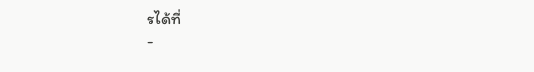รได้ที่
-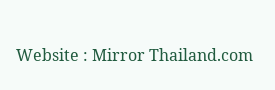Website : Mirror Thailand.com